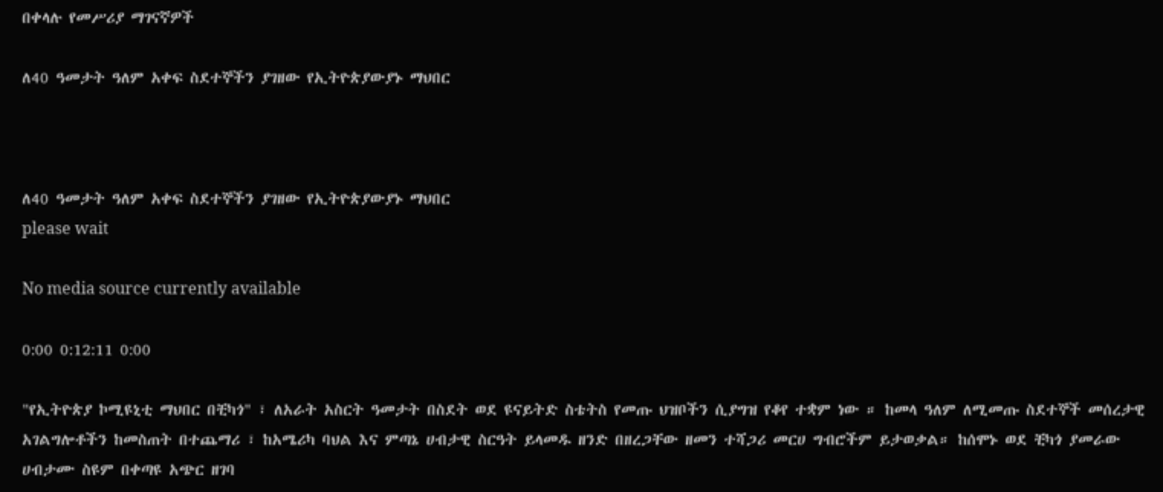በቀላሉ የመሥሪያ ማገናኛዎች

ለ40 ዓመታት ዓለም አቀፍ ስደተኞችን ያገዘው የኢትዮጵያውያኑ ማህበር



ለ40 ዓመታት ዓለም አቀፍ ስደተኞችን ያገዘው የኢትዮጵያውያኑ ማህበር
please wait

No media source currently available

0:00 0:12:11 0:00

"የኢትዮጵያ ኮሚዩኒቲ ማህበር በቺካጎ" ፣ ለአራት አስርት ዓመታት በስደት ወደ ዩናይትድ ስቴትስ የመጡ ህዝቦችን ሲያግዝ የቆየ ተቋም ነው ። ከመላ ዓለም ለሚመጡ ስደተኞች መሰረታዊ አገልግሎቶችን ከመስጠት በተጨማሪ ፣ ከአሜሪካ ባህል እና ምጣኔ ሀብታዊ ስርዓት ይላመዱ ዘንድ በዘረጋቸው ዘመን ተሻጋሪ መርሀ ግብሮችም ይታወቃል። ከሰሞኑ ወደ ቺካጎ ያመራው ሀብታሙ ስዩም በቀጣዩ አጭር ዘገባ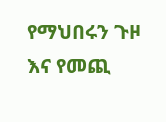የማህበሩን ጉዞ እና የመጪ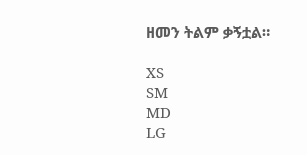ዘመን ትልም ቃኝቷል።

XS
SM
MD
LG